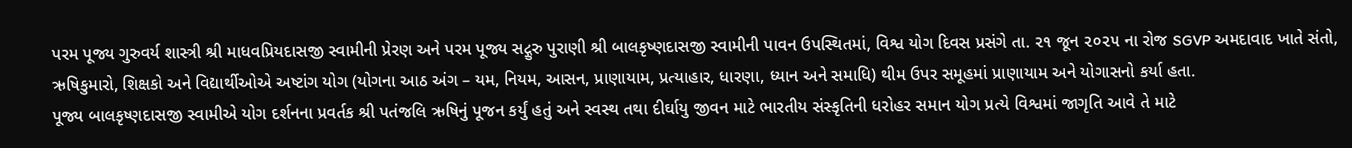પરમ પૂજ્ય ગુરુવર્ય શાસ્ત્રી શ્રી માધવપ્રિયદાસજી સ્વામીની પ્રેરણ અને પરમ પૂજ્ય સદ્ગુરુ પુરાણી શ્રી બાલકૃષ્ણદાસજી સ્વામીની પાવન ઉપસ્થિતમાં, વિશ્વ યોગ દિવસ પ્રસંગે તા. ૨૧ જૂન ૨૦૨૫ ના રોજ SGVP અમદાવાદ ખાતે સંતો, ઋષિકુમારો, શિક્ષકો અને વિદ્યાર્થીઓએ અષ્ટાંગ યોગ (યોગના આઠ અંગ – યમ, નિયમ, આસન, પ્રાણાયામ, પ્રત્યાહાર, ધારણા, ધ્યાન અને સમાધિ) થીમ ઉપર સમૂહમાં પ્રાણાયામ અને યોગાસનો કર્યા હતા.
પૂજ્ય બાલકૃષ્ણદાસજી સ્વામીએ યોગ દર્શનના પ્રવર્તક શ્રી પતંજલિ ઋષિનું પૂજન કર્યું હતું અને સ્વસ્થ તથા દીર્ઘાયુ જીવન માટે ભારતીય સંસ્કૃતિની ધરોહર સમાન યોગ પ્રત્યે વિશ્વમાં જાગૃતિ આવે તે માટે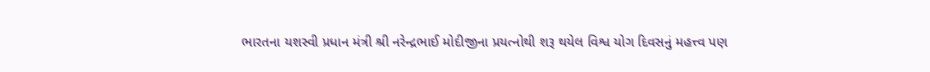ભારતના યશસ્વી પ્રધાન મંત્રી શ્રી નરેન્દ્રભાઈ મોદીજીના પ્રયત્નોથી શરૂ થયેલ વિશ્વ યોગ દિવસનું મહત્ત્વ પણ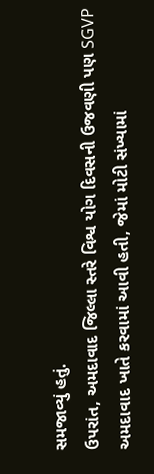સમજાવ્યું હતું.
ઉપરાંત, અમદાવાદ જિલ્લા સ્તરે વિશ્વ યોગ દિવસની ઉજવણી પણ SGVP અમદાવાદ ખાતે કરવામાં આવી હતી, જેમાં મોટી સંખ્યામાં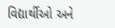વિદ્યાર્થીઓ અને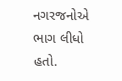નગરજનોએ ભાગ લીધો હતો.